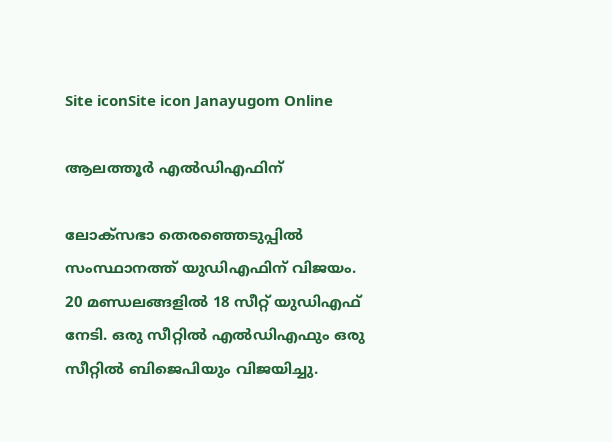Site iconSite icon Janayugom Online

ആലത്തൂര്‍ എല്‍ഡിഎഫിന്

ലോക്‌സഭാ തെരഞ്ഞെടുപ്പില്‍ സംസ്ഥാനത്ത് യുഡിഎഫിന് വിജയം. 20 മണ്ഡലങ്ങളില്‍ 18 സീറ്റ് യുഡിഎഫ് നേടി. ഒരു സീറ്റില്‍ എല്‍ഡിഎഫും ഒരു സീറ്റില്‍ ബിജെപിയും വിജയിച്ചു.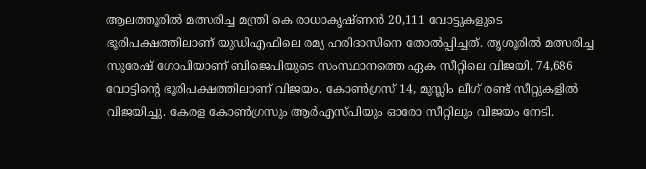ആലത്തൂരില്‍ മത്സരിച്ച മന്ത്രി കെ രാധാകൃഷ്ണന്‍ 20,111 വോട്ടുകളുടെ ഭൂരിപക്ഷത്തിലാണ് യുഡിഎഫിലെ രമ്യ ഹരിദാസിനെ തോല്‍പ്പിച്ചത്. തൃശൂരില്‍ മത്സരിച്ച സുരേഷ് ഗോപിയാണ് ബിജെപിയുടെ സംസ്ഥാനത്തെ ഏക സീറ്റിലെ വിജയി. 74,686 വോട്ടിന്റെ ഭൂരിപക്ഷത്തിലാണ് വിജയം. കോണ്‍ഗ്രസ് 14, മുസ്ലിം ലീഗ് രണ്ട് സീറ്റുകളില്‍ വിജയിച്ചു. കേരള കോണ്‍ഗ്രസും ആര്‍എസ്‌പിയും ഓരോ സീറ്റിലും വിജയം നേടി.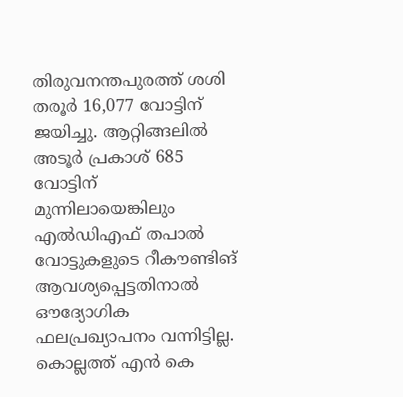തിരുവനന്തപുരത്ത് ശശി തരൂര്‍ 16,077 വോട്ടിന് ജയിച്ചു. ആറ്റിങ്ങലില്‍ അടൂര്‍ പ്രകാശ് 685 വോട്ടിന് മുന്നിലായെങ്കിലും എല്‍ഡിഎഫ് തപാല്‍ വോട്ടുകളുടെ റീകൗണ്ടിങ് ആവശ്യപ്പെട്ടതിനാല്‍ ഔദ്യോഗിക ഫലപ്രഖ്യാപനം വന്നിട്ടില്ല. കൊല്ലത്ത് എന്‍ കെ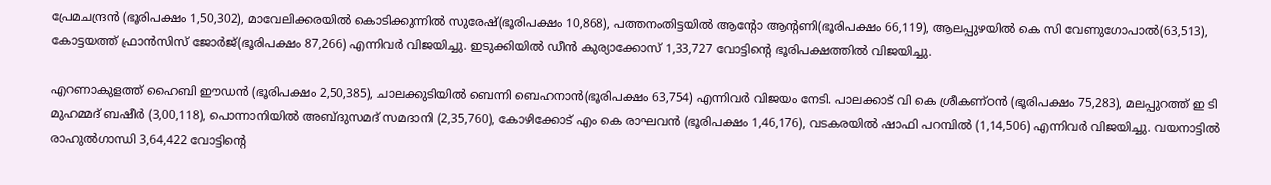പ്രേമചന്ദ്രന്‍ (ഭൂരിപക്ഷം 1,50,302), മാവേലിക്കരയില്‍ കൊടിക്കുന്നില്‍ സുരേഷ്(ഭൂരിപക്ഷം 10,868), പത്തനംതിട്ടയില്‍ ആന്റോ ആന്റണി(ഭൂരിപക്ഷം 66,119), ആലപ്പുഴയില്‍ കെ സി വേണുഗോപാല്‍(63,513), കോട്ടയത്ത് ഫ്രാന്‍സിസ് ജോര്‍ജ്(ഭൂരിപക്ഷം 87,266) എന്നിവര്‍ വിജയിച്ചു. ഇടുക്കിയില്‍ ഡീന്‍ കുര്യാക്കോസ് 1,33,727 വോട്ടിന്റെ ഭൂരിപക്ഷത്തില്‍ വിജയിച്ചു.

എറണാകുളത്ത് ഹൈബി ഈഡന്‍ (ഭൂരിപക്ഷം 2,50,385), ചാലക്കുടിയില്‍ ബെന്നി ബെഹനാന്‍(ഭൂരിപക്ഷം 63,754) എന്നിവര്‍ വിജയം നേടി. പാലക്കാട് വി കെ ശ്രീകണ്ഠന്‍ (ഭൂരിപക്ഷം 75,283), മലപ്പുറത്ത് ഇ ടി മുഹമ്മദ് ബഷീര്‍ (3,00,118), പൊന്നാനിയില്‍ അബ്ദുസമദ് സമദാനി (2,35,760), കോഴിക്കോട് എം കെ രാഘവന്‍ (ഭൂരിപക്ഷം 1,46,176), വടകരയില്‍ ഷാഫി പറമ്പില്‍ (1,14,506) എന്നിവര്‍ വിജയിച്ചു. വയനാട്ടില്‍ രാഹുല്‍ഗാന്ധി 3,64,422 വോട്ടിന്റെ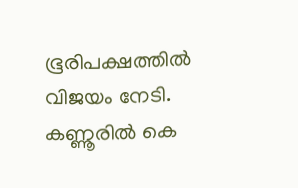ഭൂരിപക്ഷത്തില്‍ വിജയം നേടി. കണ്ണൂരില്‍ കെ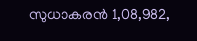സുധാകരന്‍ 1,08,982,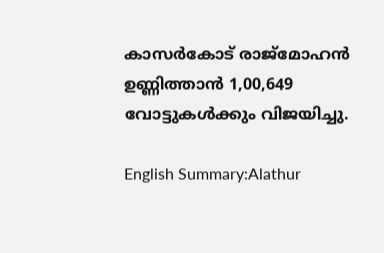കാസര്‍കോട് രാജ്മോഹന്‍ ഉണ്ണിത്താന്‍ 1,00,649 വോട്ടുകള്‍ക്കും വിജയിച്ചു.

English Summary:Alathur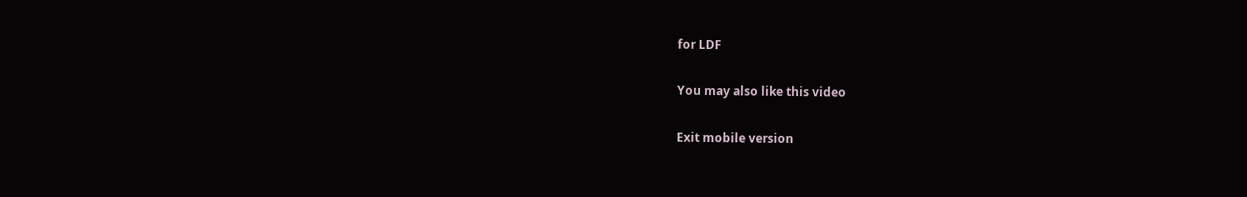for LDF

You may also like this video

Exit mobile version